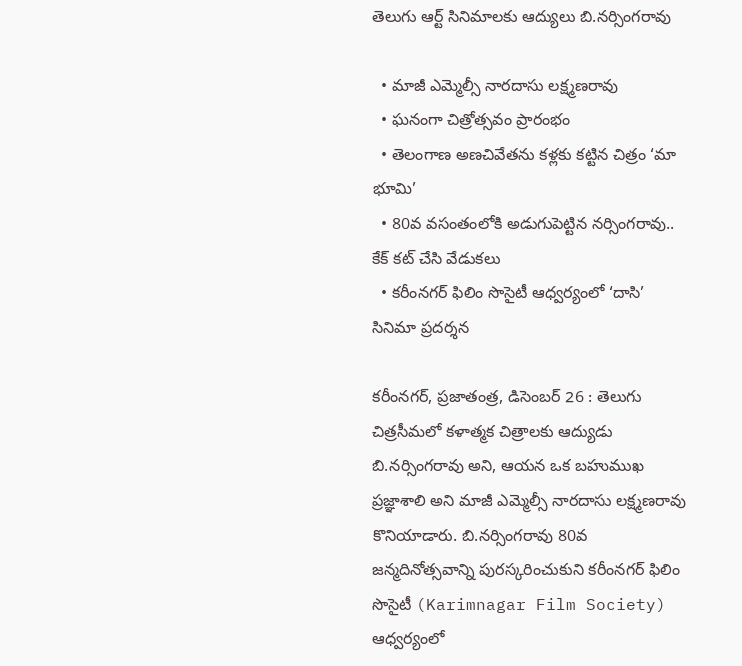తెలుగు ఆర్ట్ సినిమాల‌కు ఆద్యులు బి.నర్సింగరావు

  • మాజీ ఎమ్మెల్సీ నారదాసు లక్ష్మణరావు
  • ఘనంగా చిత్రోత్సవం ప్రారంభం
  • తెలంగాణ అణచివేతను కళ్లకు కట్టిన చిత్రం ‘మా భూమి’
  • 80వ వసంతంలోకి అడుగుపెట్టిన నర్సింగరావు.. కేక్ కట్ చేసి వేడుకలు
  • కరీంనగర్ ఫిలిం సొసైటీ ఆధ్వర్యంలో ‘దాసి’ సినిమా ప్రదర్శన

కరీంనగర్, ప్ర‌జాతంత్ర‌, డిసెంబ‌ర్ 26 : తెలుగు చిత్రసీమలో కళాత్మక చిత్రాలకు ఆద్యుడు బి.నర్సింగరావు అని, ఆయన ఒక బహుముఖ ప్రజ్ఞాశాలి అని మాజీ ఎమ్మెల్సీ నారదాసు లక్ష్మణరావు కొనియాడారు. బి.నర్సింగరావు 80వ జన్మదినోత్సవాన్ని పురస్కరించుకుని కరీంనగర్ ఫిలిం సొసైటీ (Karimnagar Film Society) ఆధ్వర్యంలో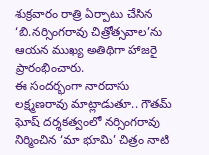శుక్ర‌వారం రాత్రి ఏర్పాటు చేసిన ‘బి.నర్సింగరావు చిత్రోత్సవాల’ను ఆయన ముఖ్య అతిథిగా హాజరై ప్రారంభించారు.
ఈ సందర్భంగా నారదాసు లక్ష్మణరావు మాట్లాడుతూ.. గౌతమ్ ఘోష్ దర్శకత్వంలో నర్సింగరావు నిర్మించిన ‘మా భూమి’ చిత్రం నాటి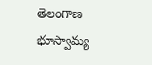తెలంగాణ భూస్వామ్య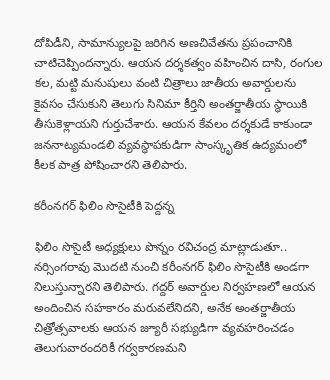దోపిడీని, సామాన్యులపై జరిగిన అణచివేతను ప్రపంచానికి చాటిచెప్పిందన్నారు. ఆయన దర్శకత్వం వహించిన దాసి, రంగుల కల, మట్టి మనుషులు వంటి చిత్రాలు జాతీయ అవార్డులను కైవసం చేసుకుని తెలుగు సినిమా కీర్తిని అంతర్జాతీయ స్థాయికి తీసుకెళ్లాయని గుర్తుచేశారు. ఆయన కేవలం దర్శకుడే కాకుండా జననాట్యమండలి వ్యవస్థాపకుడిగా సాంస్కృతిక ఉద్యమంలో కీలక పాత్ర పోషించారని తెలిపారు.

కరీంనగర్ ఫిలిం సొసైటీకి పెద్దన్న

ఫిలిం సొసైటీ అధ్యక్షులు పొన్నం రవిచంద్ర మాట్లాడుతూ.. నర్సింగరావు మొదటి నుంచి కరీంనగర్ ఫిలిం సొసైటీకి అండగా నిలుస్తున్నారని తెలిపారు. గద్దర్ అవార్డుల నిర్వహణలో ఆయన అందించిన సహకారం మరువలేనిదని, అనేక అంతర్జాతీయ చిత్రోత్సవాలకు ఆయన జ్యూరీ సభ్యుడిగా వ్యవహరించడం తెలుగువారందరికీ గర్వకారణమని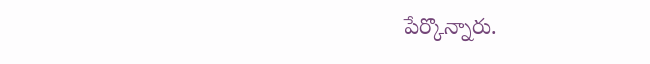పేర్కొన్నారు.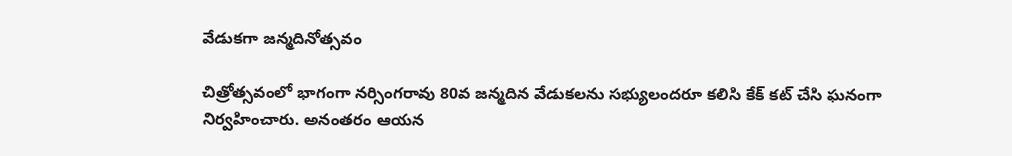వేడుకగా జన్మదినోత్సవం

చిత్రోత్సవంలో భాగంగా నర్సింగరావు 80వ జన్మదిన వేడుకలను సభ్యులందరూ కలిసి కేక్ కట్ చేసి ఘనంగా నిర్వహించారు. అనంతరం ఆయన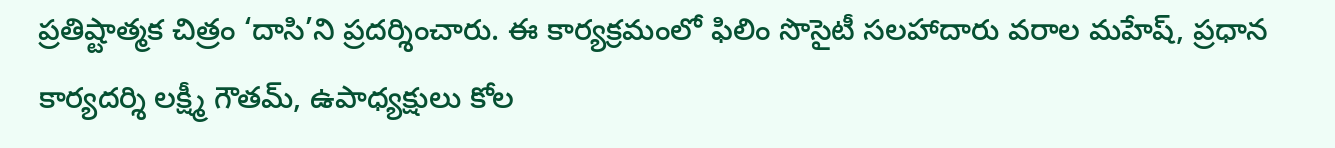ప్రతిష్టాత్మక చిత్రం ‘దాసి’ని ప్రదర్శించారు. ఈ కార్యక్రమంలో ఫిలిం సొసైటీ సలహాదారు వరాల మహేష్, ప్రధాన కార్యదర్శి లక్ష్మీ గౌతమ్, ఉపాధ్యక్షులు కోల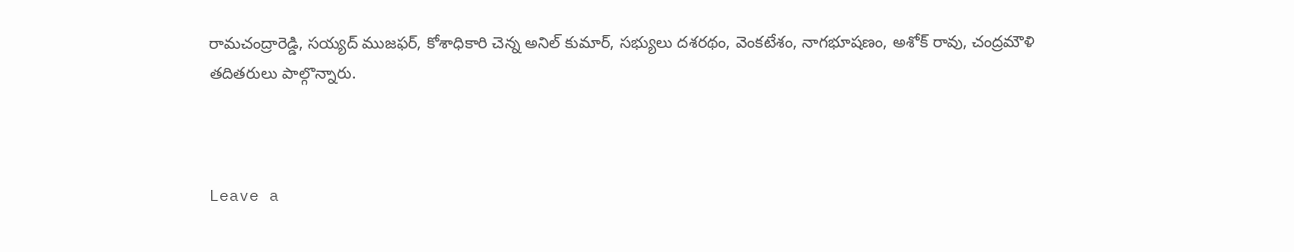రామచంద్రారెడ్డి, సయ్యద్ ముజఫర్, కోశాధికారి చెన్న అనిల్ కుమార్, సభ్యులు దశరథం, వెంకటేశం, నాగభూషణం, అశోక్ రావు, చంద్రమౌళి తదితరులు పాల్గొన్నారు.



Leave a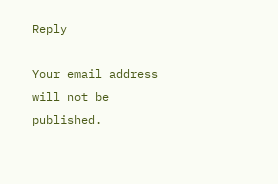Reply

Your email address will not be published.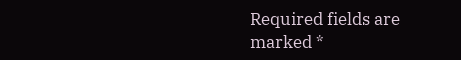Required fields are marked *